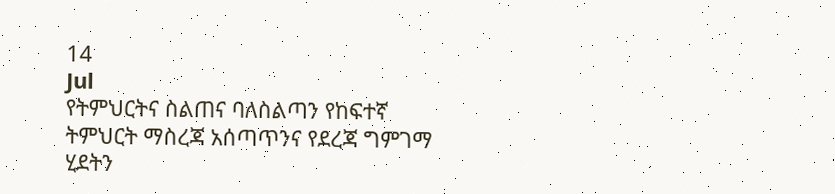14
Jul
የትምህርትና ስልጠና ባለስልጣን የከፍተኛ ትምህርት ማስረጃ አሰጣጥንና የደረጃ ግምገማ ሂደትን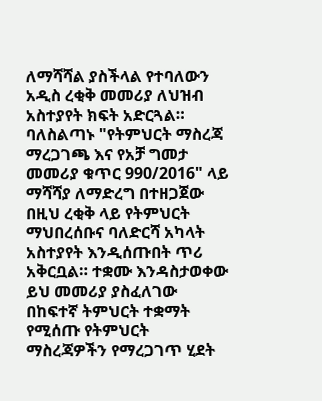ለማሻሻል ያስችላል የተባለውን አዲስ ረቂቅ መመሪያ ለህዝብ አስተያየት ክፍት አድርጓል። ባለስልጣኑ "የትምህርት ማስረጃ ማረጋገጫ እና የአቻ ግመታ መመሪያ ቁጥር 990/2016" ላይ ማሻሻያ ለማድረግ በተዘጋጀው በዚህ ረቂቅ ላይ የትምህርት ማህበረሰቡና ባለድርሻ አካላት አስተያየት እንዲሰጡበት ጥሪ አቅርቧል። ተቋሙ እንዳስታወቀው ይህ መመሪያ ያስፈለገው በከፍተኛ ትምህርት ተቋማት የሚሰጡ የትምህርት ማስረጃዎችን የማረጋገጥ ሂደት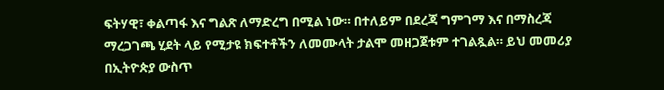ፍትሃዊ፣ ቀልጣፋ እና ግልጽ ለማድረግ በሚል ነው። በተለይም በደረጃ ግምገማ እና በማስረጃ ማረጋገጫ ሂደት ላይ የሚታዩ ክፍተቶችን ለመሙላት ታልሞ መዘጋጀቱም ተገልጿል። ይህ መመሪያ በኢትዮጵያ ውስጥ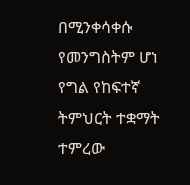በሚንቀሳቀሱ የመንግስትም ሆነ የግል የከፍተኛ ትምህርት ተቋማት ተምረው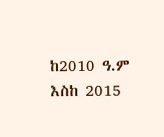ከ2010 ዓ.ም እስከ 2015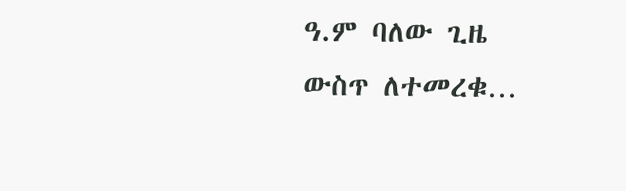ዓ.ም ባለው ጊዜ ውስጥ ለተመረቁ…